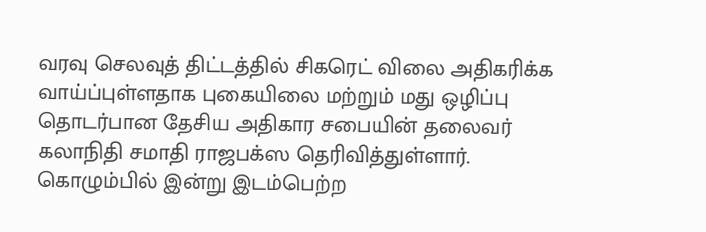வரவு செலவுத் திட்டத்தில் சிகரெட் விலை அதிகரிக்க வாய்ப்புள்ளதாக புகையிலை மற்றும் மது ஒழிப்பு தொடர்பான தேசிய அதிகார சபையின் தலைவர் கலாநிதி சமாதி ராஜபக்ஸ தெரிவித்துள்ளார்.
கொழும்பில் இன்று இடம்பெற்ற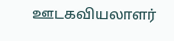ஊடகவியலாளர்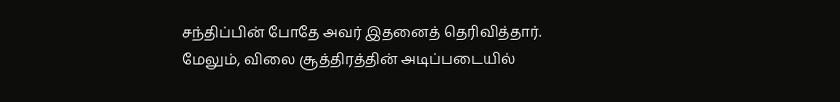சந்திப்பின் போதே அவர் இதனைத் தெரிவித்தார்.
மேலும், விலை சூத்திரத்தின் அடிப்படையில்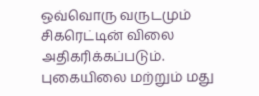ஒவ்வொரு வருடமும் சிகரெட்டின் விலை அதிகரிக்கப்படும்.
புகையிலை மற்றும் மது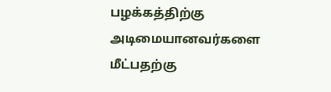பழக்கத்திற்கு அடிமையானவர்களை மீட்பதற்கு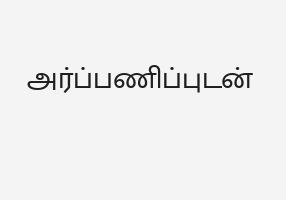அர்ப்பணிப்புடன்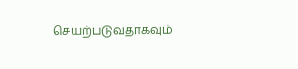செயற்படுவதாகவும்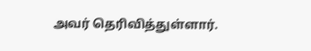அவர் தெரிவித்துள்ளார்.